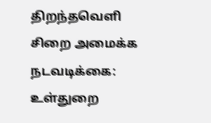திறந்தவெளி சிறை அமைக்க நடவடிக்கை: உள்துறை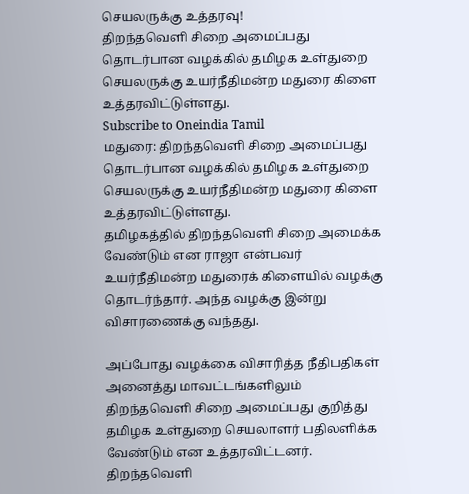செயலருக்கு உத்தரவு!
திறந்தவெளி சிறை அமைப்பது தொடர்பான வழக்கில் தமிழக உள்துறை செயலருக்கு உயர்நீதிமன்ற மதுரை கிளை உத்தரவிட்டுள்ளது.
Subscribe to Oneindia Tamil
மதுரை: திறந்தவெளி சிறை அமைப்பது தொடர்பான வழக்கில் தமிழக உள்துறை செயலருக்கு உயர்நீதிமன்ற மதுரை கிளை உத்தரவிட்டுள்ளது.
தமிழகத்தில் திறந்தவெளி சிறை அமைக்க வேண்டும் என ராஜா என்பவர் உயர்நீதிமன்ற மதுரைக் கிளையில் வழக்கு தொடர்ந்தார். அந்த வழக்கு இன்று விசாரணைக்கு வந்தது.

அப்போது வழக்கை விசாரித்த நீதிபதிகள் அனைத்து மாவட்டங்களிலும் திறந்தவெளி சிறை அமைப்பது குறித்து தமிழக உள்துறை செயலாளர் பதிலளிக்க வேண்டும் என உத்தரவிட்டனர்.
திறந்தவெளி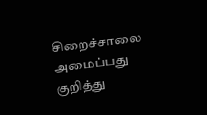சிறைச்சாலை அமைப்பது குறித்து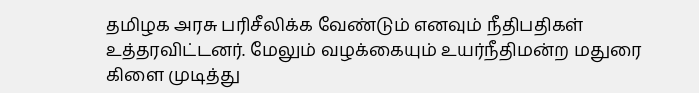தமிழக அரசு பரிசீலிக்க வேண்டும் எனவும் நீதிபதிகள் உத்தரவிட்டனர். மேலும் வழக்கையும் உயர்நீதிமன்ற மதுரை கிளை முடித்து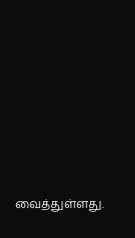வைத்துள்ளது.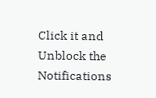Click it and Unblock the Notifications